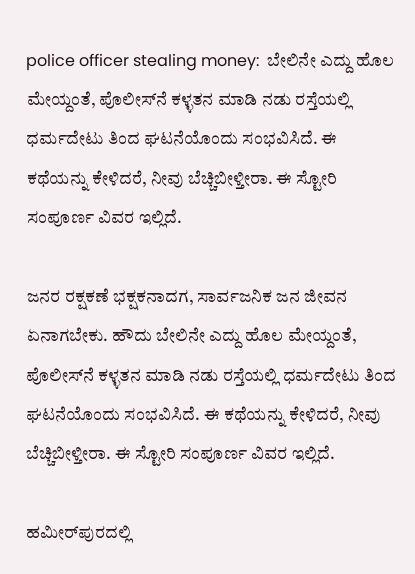police officer stealing money:  ಬೇಲಿನೇ ಎದ್ದು ಹೊಲ ಮೇಯ್ದಂತೆ, ಪೊಲೀಸ್‌ನೆ ಕಳ್ಳತನ ಮಾಡಿ ನಡು ರಸ್ತೆಯಲ್ಲಿ ಧರ್ಮದೇಟು ತಿಂದ ಘಟನೆಯೊಂದು ಸಂಭವಿಸಿದೆ. ಈ ಕಥೆಯನ್ನು ಕೇಳಿದರೆ, ನೀವು ಬೆಚ್ಚಿಬೀಳ್ತೀರಾ. ಈ ಸ್ಟೋರಿ ಸಂಪೂರ್ಣ ವಿವರ ಇಲ್ಲಿದೆ.

ಜನರ ರಕ್ಷಕಣೆ ಭಕ್ಷಕನಾದಗ, ಸಾರ್ವಜನಿಕ ಜನ ಜೀವನ ಏನಾಗಬೇಕು. ಹೌದು ಬೇಲಿನೇ ಎದ್ದು ಹೊಲ ಮೇಯ್ದಂತೆ, ಪೊಲೀಸ್‌ನೆ ಕಳ್ಳತನ ಮಾಡಿ ನಡು ರಸ್ತೆಯಲ್ಲಿ ಧರ್ಮದೇಟು ತಿಂದ ಘಟನೆಯೊಂದು ಸಂಭವಿಸಿದೆ. ಈ ಕಥೆಯನ್ನು ಕೇಳಿದರೆ, ನೀವು ಬೆಚ್ಚಿಬೀಳ್ತೀರಾ. ಈ ಸ್ಟೋರಿ ಸಂಪೂರ್ಣ ವಿವರ ಇಲ್ಲಿದೆ.

ಹಮೀರ್‌ಪುರದಲ್ಲಿ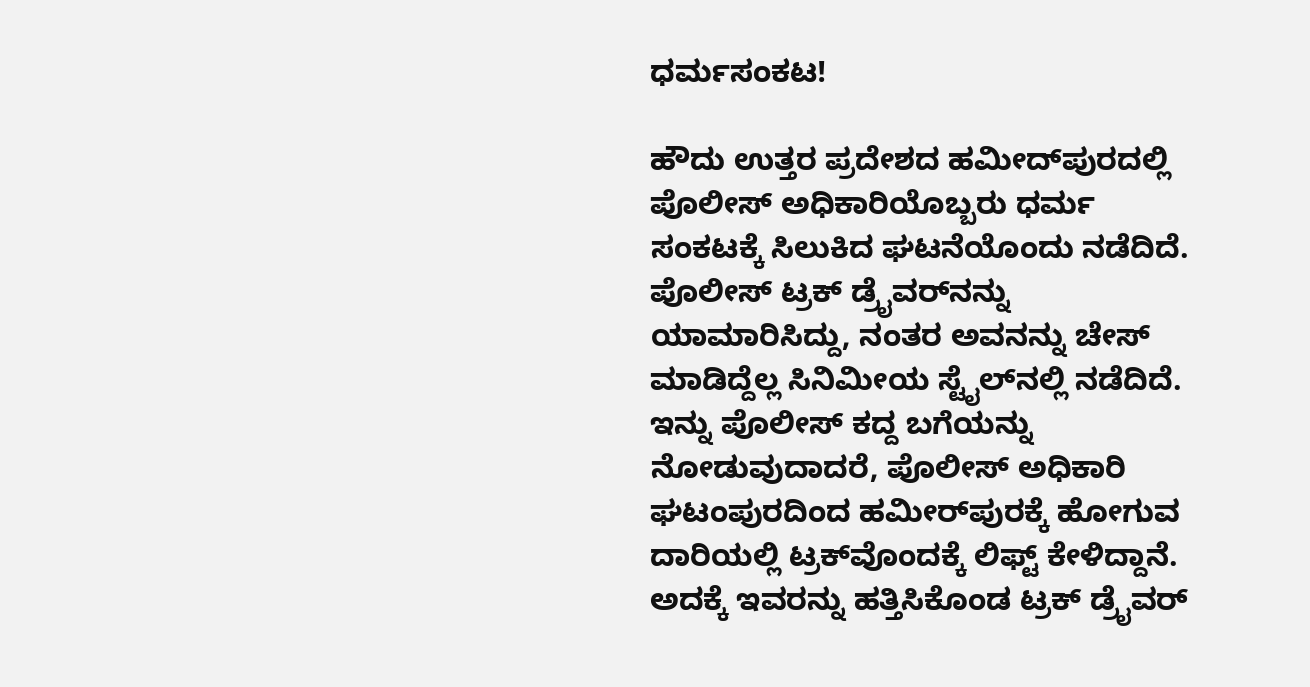ಧರ್ಮಸಂಕಟ!

ಹೌದು ಉತ್ತರ ಪ್ರದೇಶದ ಹಮೀದ್‌ಪುರದಲ್ಲಿ ಪೊಲೀಸ್‌ ಅಧಿಕಾರಿಯೊಬ್ಬರು ಧರ್ಮ ಸಂಕಟಕ್ಕೆ ಸಿಲುಕಿದ ಘಟನೆಯೊಂದು ನಡೆದಿದೆ. ಪೊಲೀಸ್‌ ಟ್ರಕ್‌ ಡ್ರೈವರ್‌ನನ್ನು ಯಾಮಾರಿಸಿದ್ದು, ನಂತರ ಅವನನ್ನು ಚೇಸ್ ಮಾಡಿದ್ದೆಲ್ಲ ಸಿನಿಮೀಯ ಸ್ಟೈಲ್‌ನಲ್ಲಿ ನಡೆದಿದೆ. ಇನ್ನು ಪೊಲೀಸ್‌ ಕದ್ದ ಬಗೆಯನ್ನು ನೋಡುವುದಾದರೆ, ಪೊಲೀಸ್‌ ಅಧಿಕಾರಿ ಘಟಂಪುರದಿಂದ ಹಮೀರ್‌ಪುರಕ್ಕೆ ಹೋಗುವ ದಾರಿಯಲ್ಲಿ ಟ್ರಕ್‌ವೊಂದಕ್ಕೆ ಲಿಫ್ಟ್‌ ಕೇಳಿದ್ದಾನೆ. ಅದಕ್ಕೆ ಇವರನ್ನು ಹತ್ತಿಸಿಕೊಂಡ ಟ್ರಕ್‌ ಡ್ರೈವರ್‌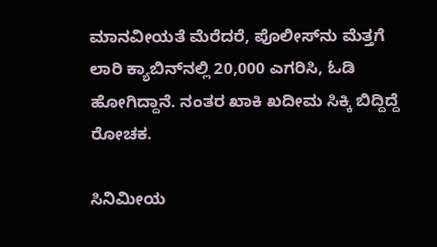ಮಾನವೀಯತೆ ಮೆರೆದರೆ, ಪೊಲೀಸ್‌ನು ಮೆತ್ತಗೆ ಲಾರಿ ಕ್ಯಾಬಿನ್‌ನಲ್ಲಿ 20,000 ಎಗರಿಸಿ, ಓಡಿ ಹೋಗಿದ್ದಾನೆ. ನಂತರ ಖಾಕಿ ಖದೀಮ ಸಿಕ್ಕಿ ಬಿದ್ದಿದ್ದೆ ರೋಚಕ.

ಸಿನಿಮೀಯ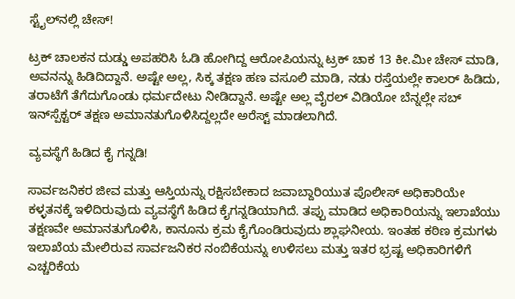ಸ್ಟೈಲ್‌ನಲ್ಲಿ ಚೇಸ್!

ಟ್ರಕ್‌ ಚಾಲಕನ ದುಡ್ಡು ಅಪಹರಿಸಿ ಓಡಿ ಹೋಗಿದ್ದ ಆರೋಪಿಯನ್ನು ಟ್ರಕ್ ಚಾಕ 13 ಕೀ.ಮೀ ಚೇಸ್ ಮಾಡಿ, ಅವನನ್ನು ಹಿಡಿದಿದ್ದಾನೆ. ಅಷ್ಟೇ ಅಲ್ಲ, ಸಿಕ್ಕ ತಕ್ಷಣ ಹಣ ವಸೂಲಿ ಮಾಡಿ, ನಡು ರಸ್ತೆಯಲ್ಲೇ ಕಾಲರ್ ಹಿಡಿದು, ತರಾಟೆಗೆ ತೆಗೆದುಗೊಂಡು ಧರ್ಮದೇಟು ನೀಡಿದ್ದಾನೆ. ಅಷ್ಟೇ ಅಲ್ಲ ವೈರಲ್ ವಿಡಿಯೋ ಬೆನ್ನಲ್ಲೇ ಸಬ್‌ ಇನ್‌ಸ್ಪೆಕ್ಟರ್ ತಕ್ಷಣ ಅಮಾನತುಗೊಳಿಸಿದ್ದಲ್ಲದೇ ಅರೆಸ್ಟ್‌ ಮಾಡಲಾಗಿದೆ.

ವ್ಯವಸ್ಥೆಗೆ ಹಿಡಿದ ಕೈ ಗನ್ನಡಿ!

ಸಾರ್ವಜನಿಕರ ಜೀವ ಮತ್ತು ಆಸ್ತಿಯನ್ನು ರಕ್ಷಿಸಬೇಕಾದ ಜವಾಬ್ದಾರಿಯುತ ಪೊಲೀಸ್ ಅಧಿಕಾರಿಯೇ ಕಳ್ಳತನಕ್ಕೆ ಇಳಿದಿರುವುದು ವ್ಯವಸ್ಥೆಗೆ ಹಿಡಿದ ಕೈಗನ್ನಡಿಯಾಗಿದೆ. ತಪ್ಪು ಮಾಡಿದ ಅಧಿಕಾರಿಯನ್ನು ಇಲಾಖೆಯು ತಕ್ಷಣವೇ ಅಮಾನತುಗೊಳಿಸಿ, ಕಾನೂನು ಕ್ರಮ ಕೈಗೊಂಡಿರುವುದು ಶ್ಲಾಘನೀಯ. ಇಂತಹ ಕಠಿಣ ಕ್ರಮಗಳು ಇಲಾಖೆಯ ಮೇಲಿರುವ ಸಾರ್ವಜನಿಕರ ನಂಬಿಕೆಯನ್ನು ಉಳಿಸಲು ಮತ್ತು ಇತರ ಭ್ರಷ್ಟ ಅಧಿಕಾರಿಗಳಿಗೆ ಎಚ್ಚರಿಕೆಯ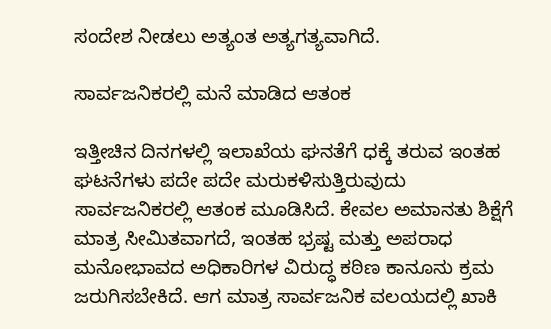ಸಂದೇಶ ನೀಡಲು ಅತ್ಯಂತ ಅತ್ಯಗತ್ಯವಾಗಿದೆ.

ಸಾರ್ವಜನಿಕರಲ್ಲಿ ಮನೆ ಮಾಡಿದ ಆತಂಕ

ಇತ್ತೀಚಿನ ದಿನಗಳಲ್ಲಿ ಇಲಾಖೆಯ ಘನತೆಗೆ ಧಕ್ಕೆ ತರುವ ಇಂತಹ ಘಟನೆಗಳು ಪದೇ ಪದೇ ಮರುಕಳಿಸುತ್ತಿರುವುದು ಸಾರ್ವಜನಿಕರಲ್ಲಿ ಆತಂಕ ಮೂಡಿಸಿದೆ. ಕೇವಲ ಅಮಾನತು ಶಿಕ್ಷೆಗೆ ಮಾತ್ರ ಸೀಮಿತವಾಗದೆ, ಇಂತಹ ಭ್ರಷ್ಟ ಮತ್ತು ಅಪರಾಧ ಮನೋಭಾವದ ಅಧಿಕಾರಿಗಳ ವಿರುದ್ಧ ಕಠಿಣ ಕಾನೂನು ಕ್ರಮ ಜರುಗಿಸಬೇಕಿದೆ. ಆಗ ಮಾತ್ರ ಸಾರ್ವಜನಿಕ ವಲಯದಲ್ಲಿ ಖಾಕಿ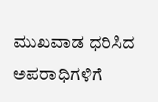ಮುಖವಾಡ ಧರಿಸಿದ ಅಪರಾಧಿಗಳಿಗೆ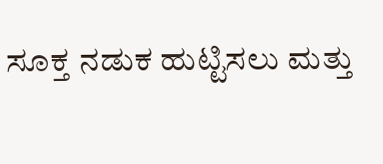ಸೂಕ್ತ ನಡುಕ ಹುಟ್ಟಿಸಲು ಮತ್ತು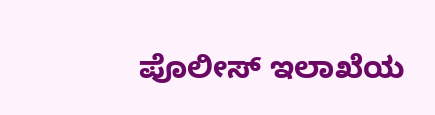ಪೊಲೀಸ್ ಇಲಾಖೆಯ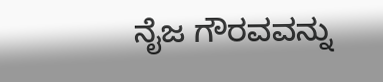ನೈಜ ಗೌರವವನ್ನು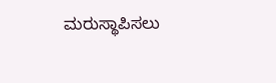ಮರುಸ್ಥಾಪಿಸಲು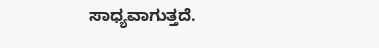ಸಾಧ್ಯವಾಗುತ್ತದೆ.